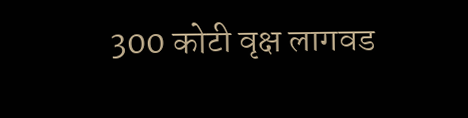300 कोटी वृक्ष लागवड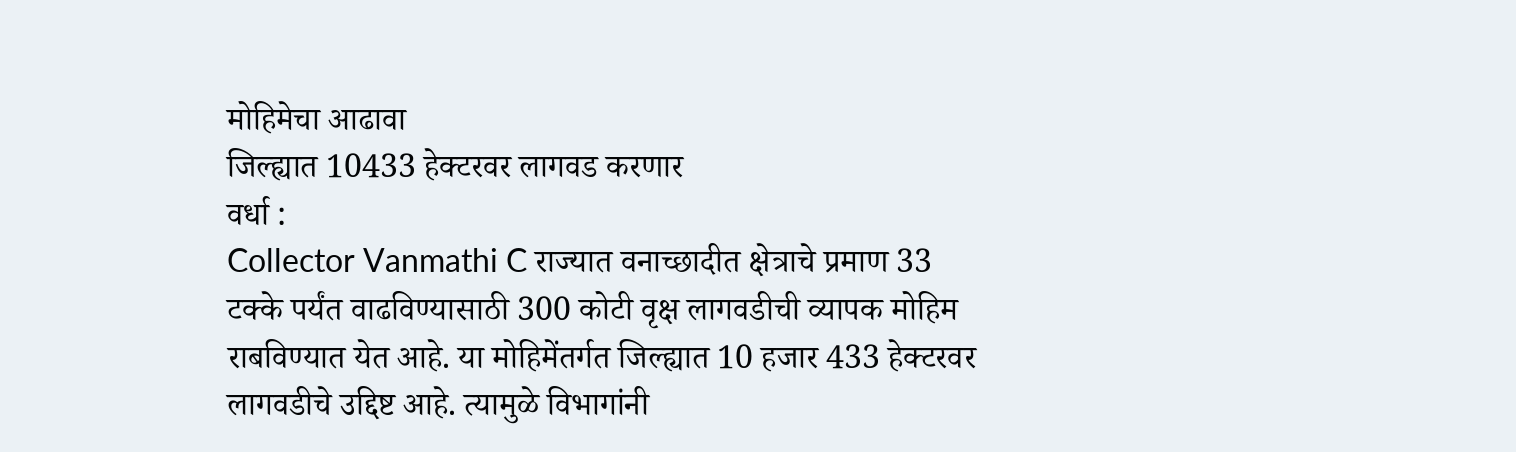मोहिमेचा आढावा
जिल्ह्यात 10433 हेक्टरवर लागवड करणार
वर्धा :
Collector Vanmathi C राज्यात वनाच्छादीत क्षेत्राचे प्रमाण 33 टक्के पर्यंत वाढविण्यासाठी 300 कोटी वृक्ष लागवडीची व्यापक मोहिम राबविण्यात येत आहे. या मोहिमेंतर्गत जिल्ह्यात 10 हजार 433 हेक्टरवर लागवडीचे उद्दिष्ट आहे. त्यामुळे विभागांनी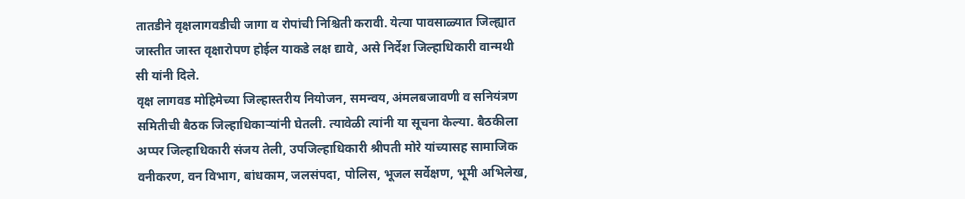तातडीने वृक्षलागवडीची जागा व रोपांची निश्चिती करावी. येत्या पावसाळ्यात जिल्ह्यात जास्तीत जास्त वृक्षारोपण होईल याकडे लक्ष द्यावे, असे निर्देश जिल्हाधिकारी वान्मथी सी यांनी दिले.
वृक्ष लागवड मोहिमेच्या जिल्हास्तरीय नियोजन, समन्वय, अंमलबजावणी व सनियंत्रण समितीची बैठक जिल्हाधिकाऱ्यांनी घेतली. त्यावेळी त्यांनी या सूचना केल्या. बैठकीला अप्पर जिल्हाधिकारी संजय तेली, उपजिल्हाधिकारी श्रीपती मोरे यांच्यासह सामाजिक वनीकरण, वन विभाग, बांधकाम, जलसंपदा, पोलिस, भूजल सर्वेक्षण, भूमी अभिलेख,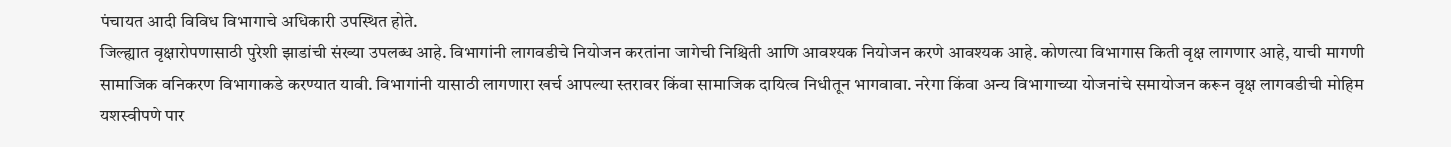पंचायत आदी विविध विभागाचे अधिकारी उपस्थित होते.
जिल्ह्यात वृक्षारोपणासाठी पुरेशी झाडांची संख्या उपलब्ध आहे. विभागांनी लागवडीचे नियोजन करतांना जागेची निश्चिती आणि आवश्यक नियोजन करणे आवश्यक आहे. कोणत्या विभागास किती वृक्ष लागणार आहे, याची मागणी सामाजिक वनिकरण विभागाकडे करण्यात यावी. विभागांनी यासाठी लागणारा खर्च आपल्या स्तरावर किंवा सामाजिक दायित्व निधीतून भागवावा. नरेगा किंवा अन्य विभागाच्या योजनांचे समायोजन करून वृक्ष लागवडीची मोहिम यशस्वीपणे पार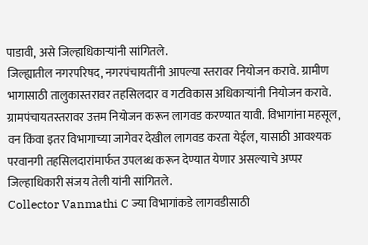पाडावी, असे जिल्हाधिकाऱ्यांनी सांगितले.
जिल्ह्यातील नगरपरिषद, नगरपंचायतींनी आपल्या स्तरावर नियोजन करावे. ग्रामीण भागासाठी तालुकास्तरावर तहसिलदार व गटविकास अधिकाऱ्यांनी नियोजन करावे. ग्रामपंचायतस्तरावर उत्तम नियोजन करून लागवड करण्यात यावी. विभागांना महसूल, वन किंवा इतर विभागाच्या जागेवर देखील लागवड करता येईल, यासाठी आवश्यक परवानगी तहसिलदारांमार्फत उपलब्ध करून देण्यात येणार असल्याचे अप्पर जिल्हाधिकारी संजय तेली यांनी सांगितले.
Collector Vanmathi C ज्या विभागांकडे लागवडीसाठी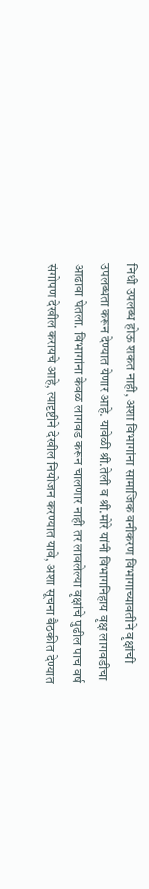निधी उपलब्ध होऊ शकत नाही, अशा विभागांना सामाजिक वनीकरण विभागाच्यावतीने वृक्षांची उपलब्धता करून देण्यात येणार आहे. यावेळी श्री.तेली व श्री.मोरे यांनी विभागनिहाय वृक्ष लागवडीचा आढावा घेतला. विभागांना केवळ लागवड करून चालणार नाही तर लावलेल्या वृक्षांचे पुढील पाच वर्ष संगोपण देखील करायचे आहे, त्यादृष्टीने देखील नियोजन करण्यात यावे, अशा सूचना बैठकीत देण्यात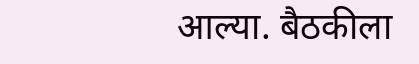आल्या. बैठकीला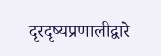दृरदृष्यप्रणालीद्वारे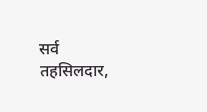सर्व तहसिलदार,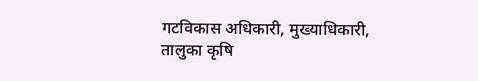गटविकास अधिकारी, मुख्याधिकारी, तालुका कृषि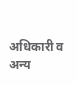अधिकारी व अन्य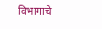विभागाचे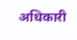अधिकारी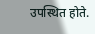उपस्थित होते.